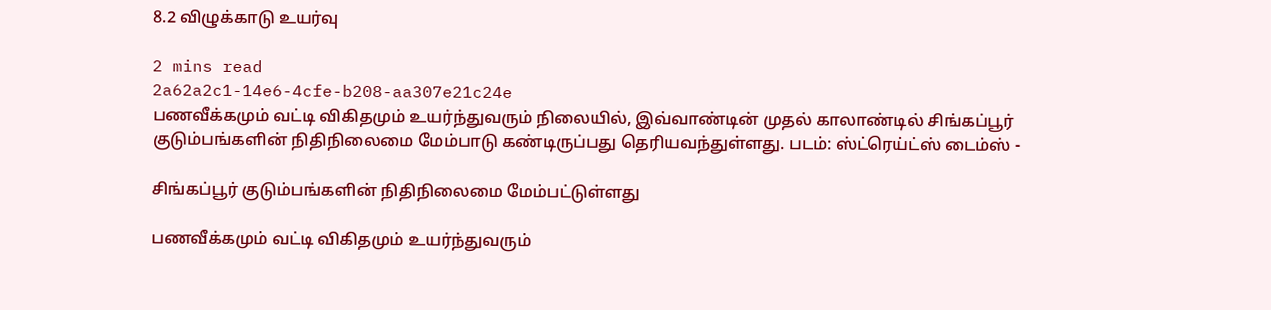8.2 விழுக்காடு உயர்வு

2 mins read
2a62a2c1-14e6-4cfe-b208-aa307e21c24e
பணவீக்கமும் வட்டி விகிதமும் உயர்ந்துவரும் நிலையில், இவ்வாண்டின் முதல் காலாண்டில் சிங்கப்பூர் குடும்பங்களின் நிதிநிலைமை மேம்பாடு கண்டிருப்பது தெரியவந்துள்ளது. படம்: ஸ்ட்ரெய்ட்ஸ் டைம்ஸ் -

சிங்கப்பூர் குடும்பங்களின் நிதிநிலைமை மேம்பட்டுள்ளது

பணவீக்கமும் வட்டி விகிதமும் உயர்ந்துவரும்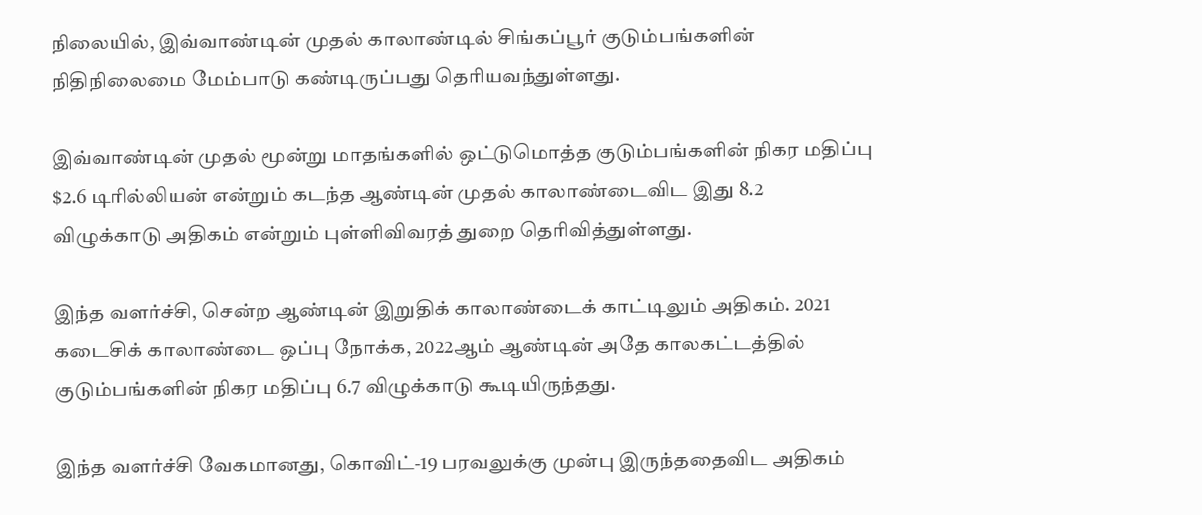நிலையில், இவ்வாண்டின் முதல் காலாண்டில் சிங்கப்பூர் குடும்பங்களின் நிதிநிலைமை மேம்பாடு கண்டிருப்பது தெரியவந்துள்ளது.

இவ்வாண்டின் முதல் மூன்று மாதங்களில் ஒட்டுமொத்த குடும்பங்களின் நிகர மதிப்பு $2.6 டிரில்லியன் என்றும் கடந்த ஆண்டின் முதல் காலாண்டைவிட இது 8.2 விழுக்காடு அதிகம் என்றும் புள்ளிவிவரத் துறை தெரிவித்துள்ளது.

இந்த வளர்ச்சி, சென்ற ஆண்டின் இறுதிக் காலாண்டைக் காட்டிலும் அதிகம். 2021 கடைசிக் காலாண்டை ஒப்பு நோக்க, 2022ஆம் ஆண்டின் அதே காலகட்டத்தில் குடும்பங்களின் நிகர மதிப்பு 6.7 விழுக்காடு கூடியிருந்தது.

இந்த வளர்ச்சி வேகமானது, கொவிட்-19 பரவலுக்கு முன்பு இருந்ததைவிட அதிகம்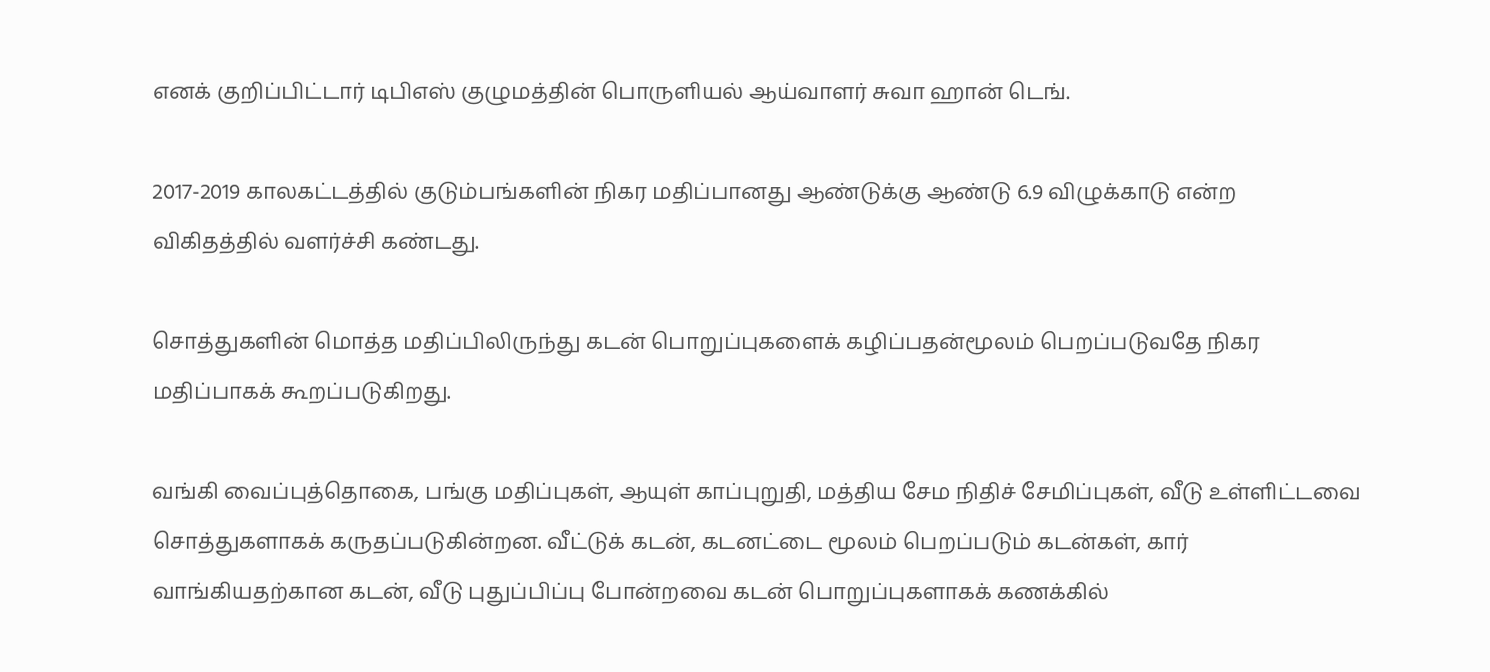எனக் குறிப்பிட்டார் டிபிஎஸ் குழுமத்தின் பொருளியல் ஆய்வாளர் சுவா ஹான் டெங்.

2017-2019 காலகட்டத்தில் குடும்பங்களின் நிகர மதிப்பானது ஆண்டுக்கு ஆண்டு 6.9 விழுக்காடு என்ற விகிதத்தில் வளர்ச்சி கண்டது.

சொத்துகளின் மொத்த மதிப்பிலிருந்து கடன் பொறுப்புகளைக் கழிப்பதன்மூலம் பெறப்படுவதே நிகர மதிப்பாகக் கூறப்படுகிறது.

வங்கி வைப்புத்தொகை, பங்கு மதிப்புகள், ஆயுள் காப்புறுதி, மத்திய சேம நிதிச் சேமிப்புகள், வீடு உள்ளிட்டவை சொத்துகளாகக் கருதப்படுகின்றன. வீட்டுக் கடன், கடனட்டை மூலம் பெறப்படும் கடன்கள், கார் வாங்கியதற்கான கடன், வீடு புதுப்பிப்பு போன்றவை கடன் பொறுப்புகளாகக் கணக்கில்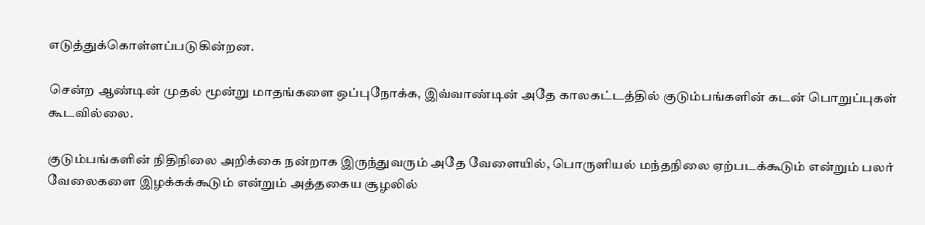எடுத்துக்கொள்ளப்படுகின்றன.

சென்ற ஆண்டின் முதல் மூன்று மாதங்களை ஒப்புநோக்க, இவ்வாண்டின் அதே காலகட்டத்தில் குடும்பங்களின் கடன் பொறுப்புகள் கூடவில்லை.

குடும்பங்களின் நிதிநிலை அறிக்கை நன்றாக இருந்துவரும் அதே வேளையில், பொருளியல் மந்தநிலை ஏற்படக்கூடும் என்றும் பலர் வேலைகளை இழக்கக்கூடும் என்றும் அத்தகைய சூழலில்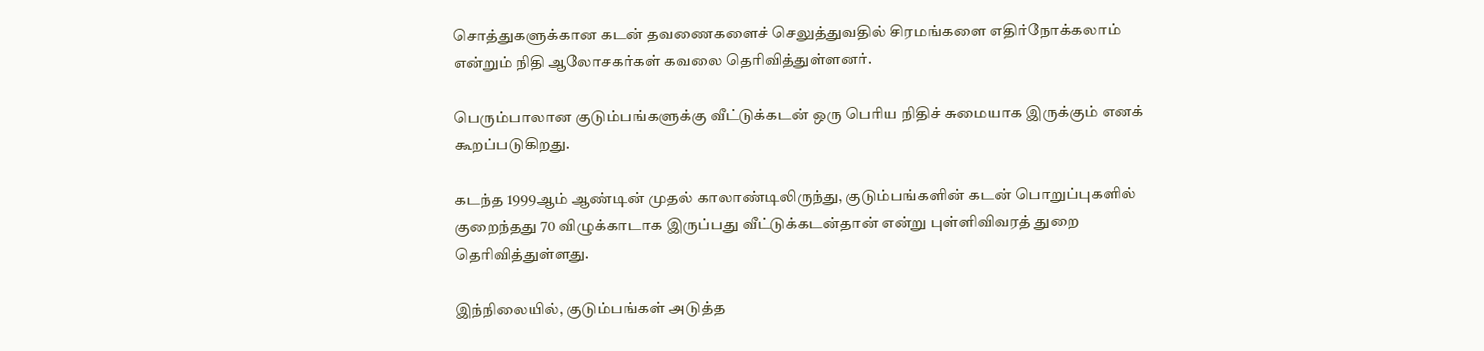சொத்துகளுக்கான கடன் தவணைகளைச் செலுத்துவதில் சிரமங்களை எதிர்நோக்கலாம் என்றும் நிதி ஆலோசகர்கள் கவலை தெரிவித்துள்ளனர்.

பெரும்பாலான குடும்பங்களுக்கு வீட்டுக்கடன் ஒரு பெரிய நிதிச் சுமையாக இருக்கும் எனக் கூறப்படுகிறது.

கடந்த 1999ஆம் ஆண்டின் முதல் காலாண்டிலிருந்து, குடும்பங்களின் கடன் பொறுப்புகளில் குறைந்தது 70 விழுக்காடாக இருப்பது வீட்டுக்கடன்தான் என்று புள்ளிவிவரத் துறை தெரிவித்துள்ளது.

இந்நிலையில், குடும்பங்கள் அடுத்த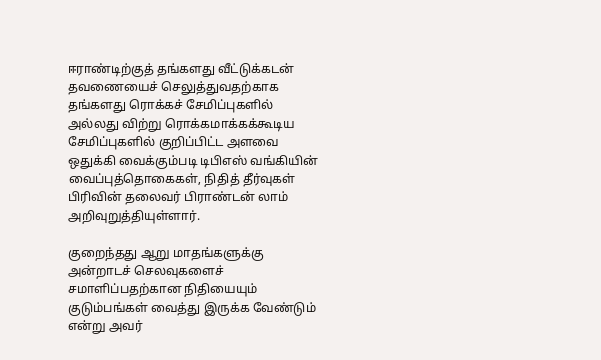ஈராண்டிற்குத் தங்களது வீட்டுக்கடன் தவணையைச் செலுத்துவதற்காக தங்களது ரொக்கச் சேமிப்புகளில் அல்லது விற்று ரொக்கமாக்கக்கூடிய சேமிப்புகளில் குறிப்பிட்ட அளவை ஒதுக்கி வைக்கும்படி டிபிஎஸ் வங்கியின் வைப்புத்தொகைகள், நிதித் தீர்வுகள் பிரிவின் தலைவர் பிராண்டன் லாம் அறிவுறுத்தியுள்ளார்.

குறைந்தது ஆறு மாதங்களுக்கு அன்றாடச் செலவுகளைச் சமாளிப்பதற்கான நிதியையும் குடும்பங்கள் வைத்து இருக்க வேண்டும் என்று அவர்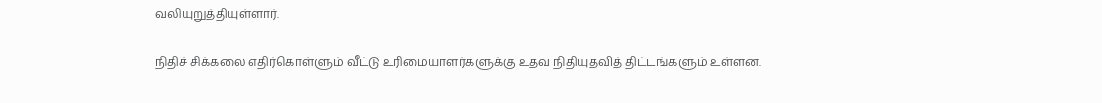வலியுறுத்தியுள்ளார்.

நிதிச் சிக்கலை எதிர்கொள்ளும் வீட்டு உரிமையாளர்களுக்கு உதவ நிதியுதவித் திட்டங்களும் உள்ளன.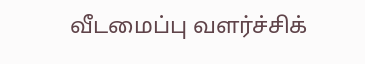வீடமைப்பு வளர்ச்சிக்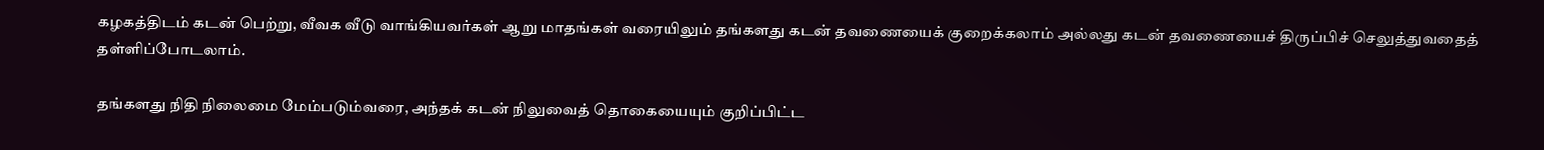கழகத்திடம் கடன் பெற்று, வீவக வீடு வாங்கியவர்கள் ஆறு மாதங்கள் வரையிலும் தங்களது கடன் தவணையைக் குறைக்கலாம் அல்லது கடன் தவணையைச் திருப்பிச் செலுத்துவதைத் தள்ளிப்போடலாம்.

தங்களது நிதி நிலைமை மேம்படும்வரை, அந்தக் கடன் நிலுவைத் தொகையையும் குறிப்பிட்ட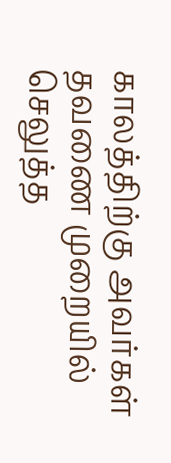காலத்திற்கு அவர்கள் தவணை முறையில் செலுத்த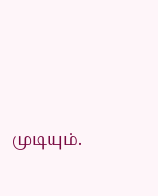முடியும்.